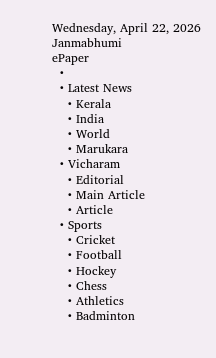Wednesday, April 22, 2026
Janmabhumi
ePaper
  •
  • Latest News
    • Kerala
    • India
    • World
    • Marukara
  • Vicharam
    • Editorial
    • Main Article
    • Article
  • Sports
    • Cricket
    • Football
    • Hockey
    • Chess
    • Athletics
    • Badminton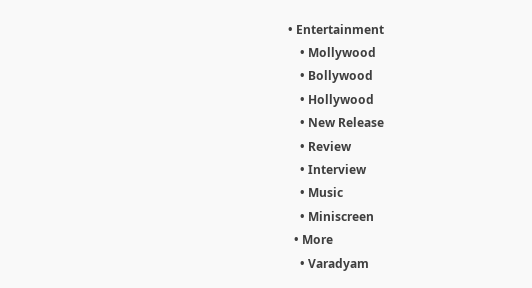• Entertainment
    • Mollywood
    • Bollywood
    • Hollywood
    • New Release
    • Review
    • Interview
    • Music
    • Miniscreen
  • More
    • Varadyam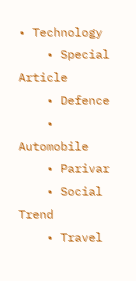• Technology
    • Special Article
    • Defence
    • Automobile
    • Parivar
    • Social Trend
    • Travel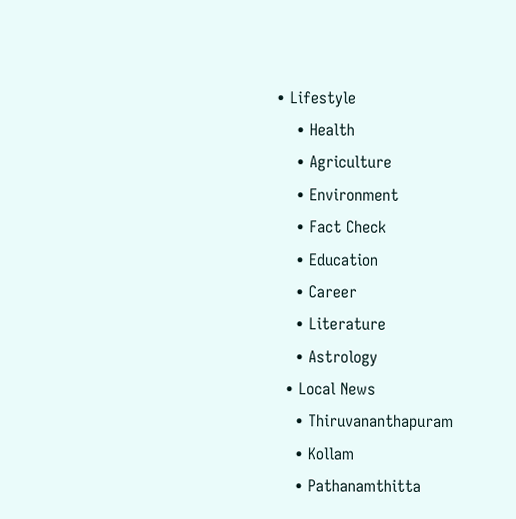• Lifestyle
    • Health
    • Agriculture
    • Environment
    • Fact Check
    • Education
    • Career
    • Literature
    • Astrology
  • Local News
    • Thiruvananthapuram
    • Kollam
    • Pathanamthitta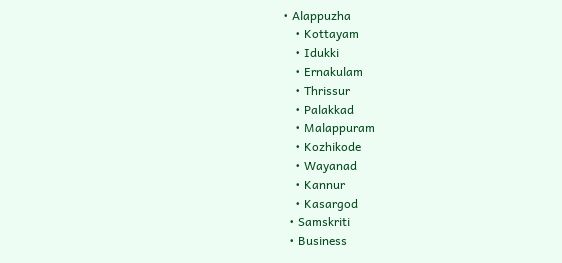• Alappuzha
    • Kottayam
    • Idukki
    • Ernakulam
    • Thrissur
    • Palakkad
    • Malappuram
    • Kozhikode
    • Wayanad
    • Kannur
    • Kasargod
  • Samskriti
  • Business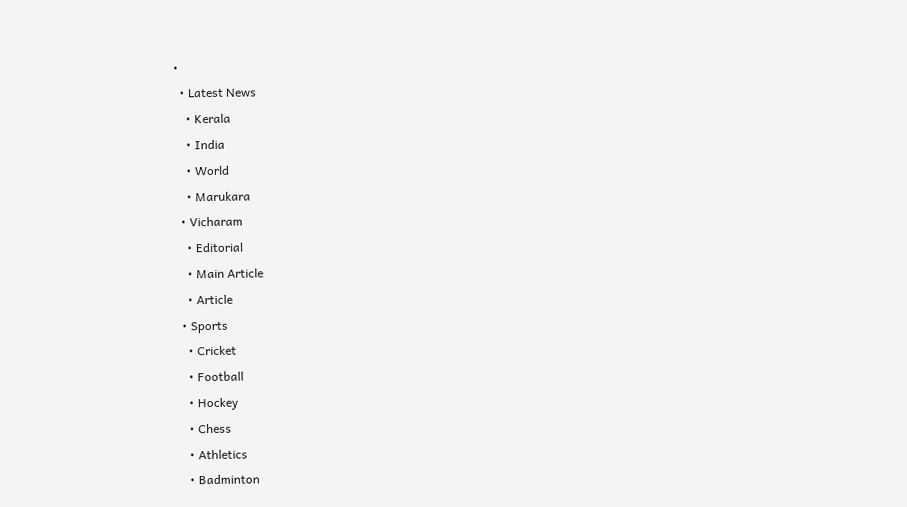•
  • Latest News
    • Kerala
    • India
    • World
    • Marukara
  • Vicharam
    • Editorial
    • Main Article
    • Article
  • Sports
    • Cricket
    • Football
    • Hockey
    • Chess
    • Athletics
    • Badminton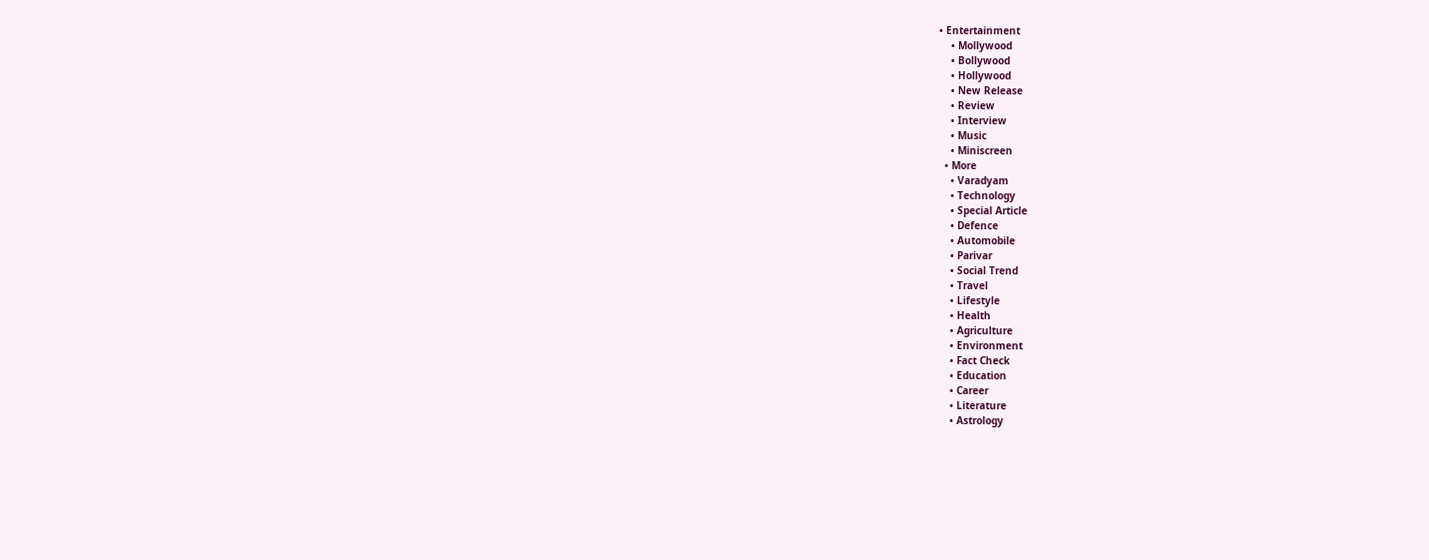• Entertainment
    • Mollywood
    • Bollywood
    • Hollywood
    • New Release
    • Review
    • Interview
    • Music
    • Miniscreen
  • More
    • Varadyam
    • Technology
    • Special Article
    • Defence
    • Automobile
    • Parivar
    • Social Trend
    • Travel
    • Lifestyle
    • Health
    • Agriculture
    • Environment
    • Fact Check
    • Education
    • Career
    • Literature
    • Astrology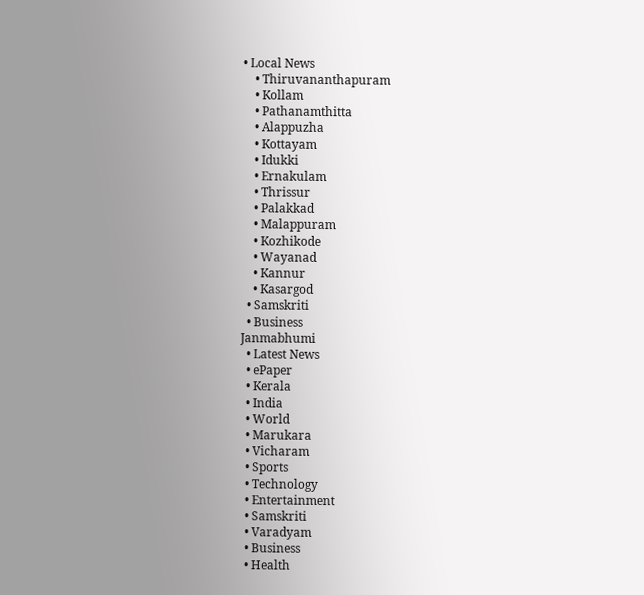• Local News
    • Thiruvananthapuram
    • Kollam
    • Pathanamthitta
    • Alappuzha
    • Kottayam
    • Idukki
    • Ernakulam
    • Thrissur
    • Palakkad
    • Malappuram
    • Kozhikode
    • Wayanad
    • Kannur
    • Kasargod
  • Samskriti
  • Business
Janmabhumi
  • Latest News
  • ePaper
  • Kerala
  • India
  • World
  • Marukara
  • Vicharam
  • Sports
  • Technology
  • Entertainment
  • Samskriti
  • Varadyam
  • Business
  • Health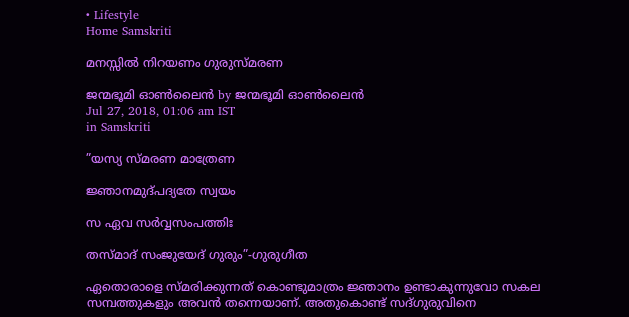• Lifestyle
Home Samskriti

മനസ്സില്‍ നിറയണം ഗുരുസ്മരണ

ജന്മഭൂമി ഓണ്‍ലൈന്‍ by ജന്മഭൂമി ഓണ്‍ലൈന്‍
Jul 27, 2018, 01:06 am IST
in Samskriti

”യസ്യ സ്മരണ മാത്രേണ

ജ്ഞാനമുദ്പദ്യതേ സ്വയം

സ ഏവ സര്‍വ്വസംപത്തിഃ

തസ്മാദ് സംജുയേദ് ഗുരും”-ഗുരുഗീത

ഏതൊരാളെ സ്മരിക്കുന്നത് കൊണ്ടുമാത്രം ജ്ഞാനം ഉണ്ടാകുന്നുവോ സകല സമ്പത്തുകളും അവന്‍ തന്നെയാണ്. അതുകൊണ്ട് സദ്ഗുരുവിനെ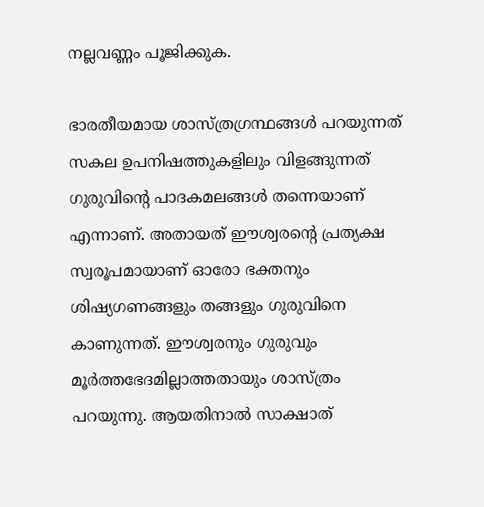നല്ലവണ്ണം പൂജിക്കുക.

ഭാരതീയമായ ശാസ്ത്രഗ്രന്ഥങ്ങള്‍ പറയുന്നത് സകല ഉപനിഷത്തുകളിലും വിളങ്ങുന്നത് ഗുരുവിന്റെ പാദകമലങ്ങള്‍ തന്നെയാണ് എന്നാണ്. അതായത് ഈശ്വരന്റെ പ്രത്യക്ഷ സ്വരൂപമായാണ് ഓരോ ഭക്തനും ശിഷ്യഗണങ്ങളും തങ്ങളും ഗുരുവിനെ കാണുന്നത്. ഈശ്വരനും ഗുരുവും മൂര്‍ത്തഭേദമില്ലാത്തതായും ശാസ്ത്രം പറയുന്നു. ആയതിനാല്‍ സാക്ഷാത്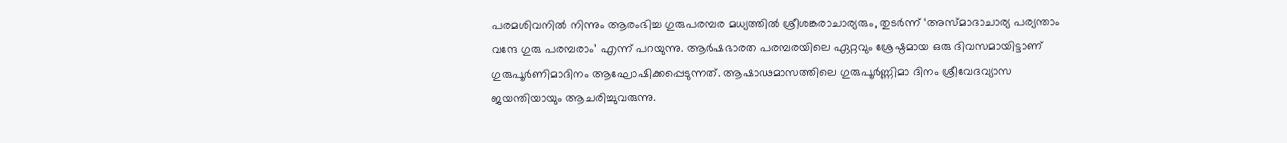പരമശിവനില്‍ നിന്നും ആരംഭിച്ച ഗുരുപരമ്പര മധ്യത്തില്‍ ശ്രീശങ്കരാചാര്യരും, തുടര്‍ന്ന് ‘അസ്മാദാചാര്യ പര്യന്താം വന്ദേ ഗുരു പരമ്പരാം’ എന്ന് പറയുന്നു. ആര്‍ഷഭാരത പരമ്പരയിലെ ഏറ്റവും ശ്രേഷ്ഠമായ ഒരു ദിവസമായിട്ടാണ് ഗുരുപൂര്‍ണിമാദിനം ആഘോഷിക്കപ്പെടുന്നത്. ആഷാഢമാസത്തിലെ ഗുരുപൂര്‍ണ്ണിമാ ദിനം ശ്രീവേദവ്യാസ ജയന്തിയായും ആചരിച്ചുവരുന്നു.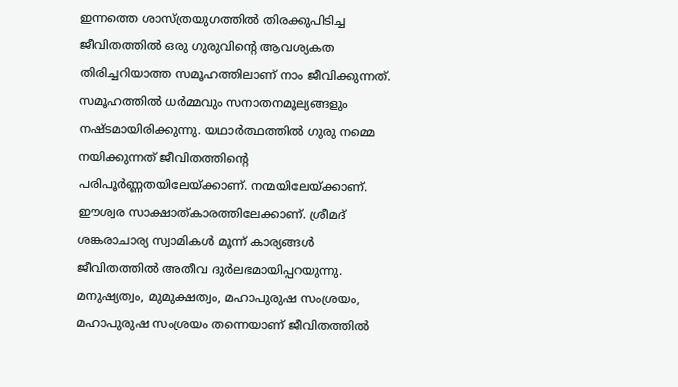ഇന്നത്തെ ശാസ്ത്രയുഗത്തില്‍ തിരക്കുപിടിച്ച ജീവിതത്തില്‍ ഒരു ഗുരുവിന്റെ ആവശ്യകത തിരിച്ചറിയാത്ത സമൂഹത്തിലാണ് നാം ജീവിക്കുന്നത്. സമൂഹത്തില്‍ ധര്‍മ്മവും സനാതനമൂല്യങ്ങളും നഷ്ടമായിരിക്കുന്നു. യഥാര്‍ത്ഥത്തില്‍ ഗുരു നമ്മെ നയിക്കുന്നത് ജീവിതത്തിന്റെ പരിപൂര്‍ണ്ണതയിലേയ്‌ക്കാണ്. നന്മയിലേയ്‌ക്കാണ്. ഈശ്വര സാക്ഷാത്കാരത്തിലേക്കാണ്. ശ്രീമദ് ശങ്കരാചാര്യ സ്വാമികള്‍ മൂന്ന് കാര്യങ്ങള്‍ ജീവിതത്തില്‍ അതീവ ദുര്‍ലഭമായിപ്പറയുന്നു. മനുഷ്യത്വം, മുമുക്ഷത്വം, മഹാപുരുഷ സംശ്രയം, മഹാപുരുഷ സംശ്രയം തന്നെയാണ് ജീവിതത്തില്‍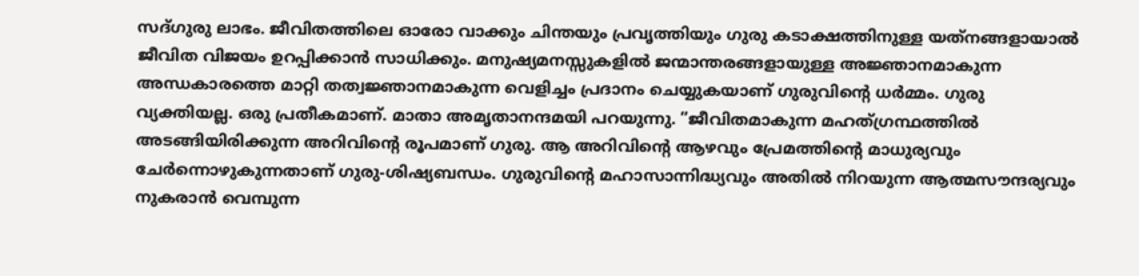സദ്ഗുരു ലാഭം. ജീവിതത്തിലെ ഓരോ വാക്കും ചിന്തയും പ്രവൃത്തിയും ഗുരു കടാക്ഷത്തിനുള്ള യത്‌നങ്ങളായാല്‍ ജീവിത വിജയം ഉറപ്പിക്കാന്‍ സാധിക്കും. മനുഷ്യമനസ്സുകളില്‍ ജന്മാന്തരങ്ങളായുള്ള അജ്ഞാനമാകുന്ന അന്ധകാരത്തെ മാറ്റി തത്വജ്ഞാനമാകുന്ന വെളിച്ചം പ്രദാനം ചെയ്യുകയാണ് ഗുരുവിന്റെ ധര്‍മ്മം. ഗുരു വ്യക്തിയല്ല. ഒരു പ്രതീകമാണ്. മാതാ അമൃതാനന്ദമയി പറയുന്നു. ”ജീവിതമാകുന്ന മഹത്ഗ്രന്ഥത്തില്‍ അടങ്ങിയിരിക്കുന്ന അറിവിന്റെ രൂപമാണ് ഗുരു. ആ അറിവിന്റെ ആഴവും പ്രേമത്തിന്റെ മാധുര്യവും ചേര്‍ന്നൊഴുകുന്നതാണ് ഗുരു-ശിഷ്യബന്ധം. ഗുരുവിന്റെ മഹാസാന്നിദ്ധ്യവും അതില്‍ നിറയുന്ന ആത്മസൗന്ദര്യവും നുകരാന്‍ വെമ്പുന്ന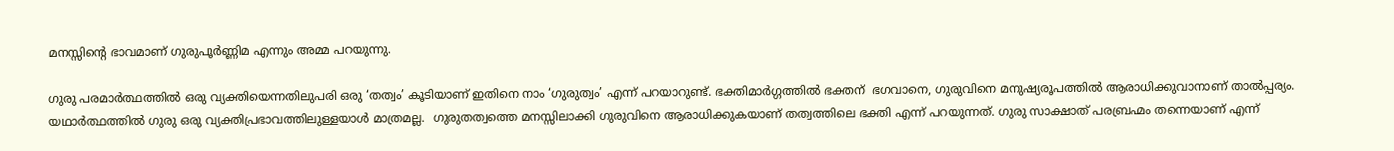മനസ്സിന്റെ ഭാവമാണ് ഗുരുപൂര്‍ണ്ണിമ എന്നും അമ്മ പറയുന്നു.

ഗുരു പരമാര്‍ത്ഥത്തില്‍ ഒരു വ്യക്തിയെന്നതിലുപരി ഒരു ‘തത്വം’ കൂടിയാണ് ഇതിനെ നാം ‘ഗുരുത്വം’ എന്ന് പറയാറുണ്ട്. ഭക്തിമാര്‍ഗ്ഗത്തില്‍ ഭക്തന്  ഭഗവാനെ, ഗുരുവിനെ മനുഷ്യരൂപത്തില്‍ ആരാധിക്കുവാനാണ് താല്‍പ്പര്യം. യഥാര്‍ത്ഥത്തില്‍ ഗുരു ഒരു വ്യക്തിപ്രഭാവത്തിലുള്ളയാള്‍ മാത്രമല്ല.  ഗുരുതത്വത്തെ മനസ്സിലാക്കി ഗുരുവിനെ ആരാധിക്കുകയാണ് തത്വത്തിലെ ഭക്തി എന്ന് പറയുന്നത്. ഗുരു സാക്ഷാത് പരബ്രഹ്മം തന്നെയാണ് എന്ന്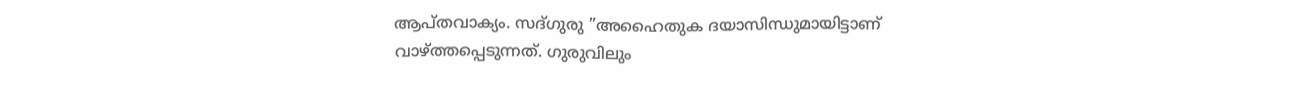ആപ്തവാക്യം. സദ്ഗുരു ”അഹൈതുക ദയാസിന്ധുമായിട്ടാണ് വാഴ്‌ത്തപ്പെടുന്നത്. ഗുരുവിലും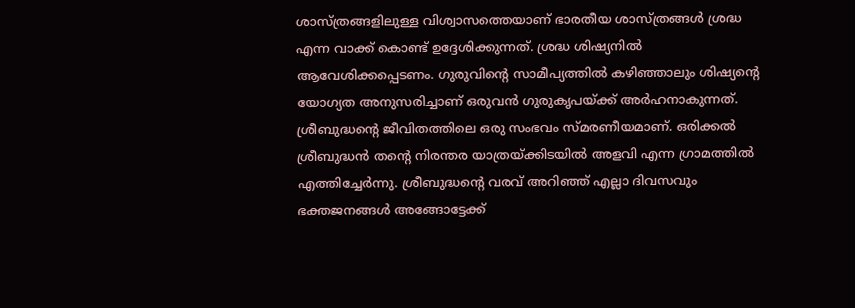ശാസ്ത്രങ്ങളിലുള്ള വിശ്വാസത്തെയാണ് ഭാരതീയ ശാസ്ത്രങ്ങള്‍ ശ്രദ്ധ എന്ന വാക്ക് കൊണ്ട് ഉദ്ദേശിക്കുന്നത്. ശ്രദ്ധ ശിഷ്യനില്‍ ആവേശിക്കപ്പെടണം. ഗുരുവിന്റെ സാമീപ്യത്തില്‍ കഴിഞ്ഞാലും ശിഷ്യന്റെ യോഗ്യത അനുസരിച്ചാണ് ഒരുവന്‍ ഗുരുകൃപയ്‌ക്ക് അര്‍ഹനാകുന്നത്. ശ്രീബുദ്ധന്റെ ജീവിതത്തിലെ ഒരു സംഭവം സ്മരണീയമാണ്. ഒരിക്കല്‍ ശ്രീബുദ്ധന്‍ തന്റെ നിരന്തര യാത്രയ്‌ക്കിടയില്‍ അളവി എന്ന ഗ്രാമത്തില്‍ എത്തിച്ചേര്‍ന്നു. ശ്രീബുദ്ധന്റെ വരവ് അറിഞ്ഞ് എല്ലാ ദിവസവും ഭക്തജനങ്ങള്‍ അങ്ങോട്ടേക്ക്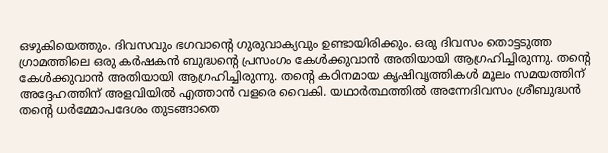ഒഴുകിയെത്തും. ദിവസവും ഭഗവാന്റെ ഗുരുവാക്യവും ഉണ്ടായിരിക്കും. ഒരു ദിവസം തൊട്ടടുത്ത ഗ്രാമത്തിലെ ഒരു കര്‍ഷകന്‍ ബുദ്ധന്റെ പ്രസംഗം കേള്‍ക്കുവാന്‍ അതിയായി ആഗ്രഹിച്ചിരുന്നു. തന്റെ കേള്‍ക്കുവാന്‍ അതിയായി ആഗ്രഹിച്ചിരുന്നു. തന്റെ കഠിനമായ കൃഷിവൃത്തികള്‍ മൂലം സമയത്തിന് അദ്ദേഹത്തിന് അളവിയില്‍ എത്താന്‍ വളരെ വൈകി. യഥാര്‍ത്ഥത്തില്‍ അന്നേദിവസം ശ്രീബുദ്ധന്‍ തന്റെ ധര്‍മ്മോപദേശം തുടങ്ങാതെ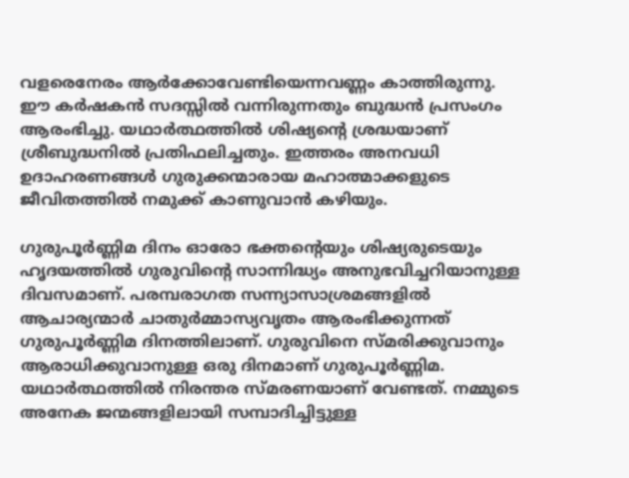വളരെനേരം ആര്‍ക്കോവേണ്ടിയെന്നവണ്ണം കാത്തിരുന്നു. ഈ കര്‍ഷകന്‍ സദസ്സില്‍ വന്നിരുന്നതും ബുദ്ധന്‍ പ്രസംഗം ആരംഭിച്ചു. യഥാര്‍ത്ഥത്തില്‍ ശിഷ്യന്റെ ശ്രദ്ധയാണ് ശ്രീബുദ്ധനില്‍ പ്രതിഫലിച്ചതും. ഇത്തരം അനവധി ഉദാഹരണങ്ങള്‍ ഗുരുക്കന്മാരായ മഹാത്മാക്കളുടെ ജീവിതത്തില്‍ നമുക്ക് കാണുവാന്‍ കഴിയും.

ഗുരുപൂര്‍ണ്ണിമ ദിനം ഓരോ ഭക്തന്റെയും ശിഷ്യരുടെയും ഹൃദയത്തില്‍ ഗുരുവിന്റെ സാന്നിദ്ധ്യം അനുഭവിച്ചറിയാനുള്ള ദിവസമാണ്. പരമ്പരാഗത സന്ന്യാസാശ്രമങ്ങളില്‍ ആചാര്യന്മാര്‍ ചാതുര്‍മ്മാസ്യവൃതം ആരംഭിക്കുന്നത് ഗുരുപൂര്‍ണ്ണിമ ദിനത്തിലാണ്. ഗുരുവിനെ സ്മരിക്കുവാനും ആരാധിക്കുവാനുള്ള ഒരു ദിനമാണ് ഗുരുപൂര്‍ണ്ണിമ. യഥാര്‍ത്ഥത്തില്‍ നിരന്തര സ്മരണയാണ് വേണ്ടത്. നമ്മുടെ അനേക ജന്മങ്ങളിലായി സമ്പാദിച്ചിട്ടുള്ള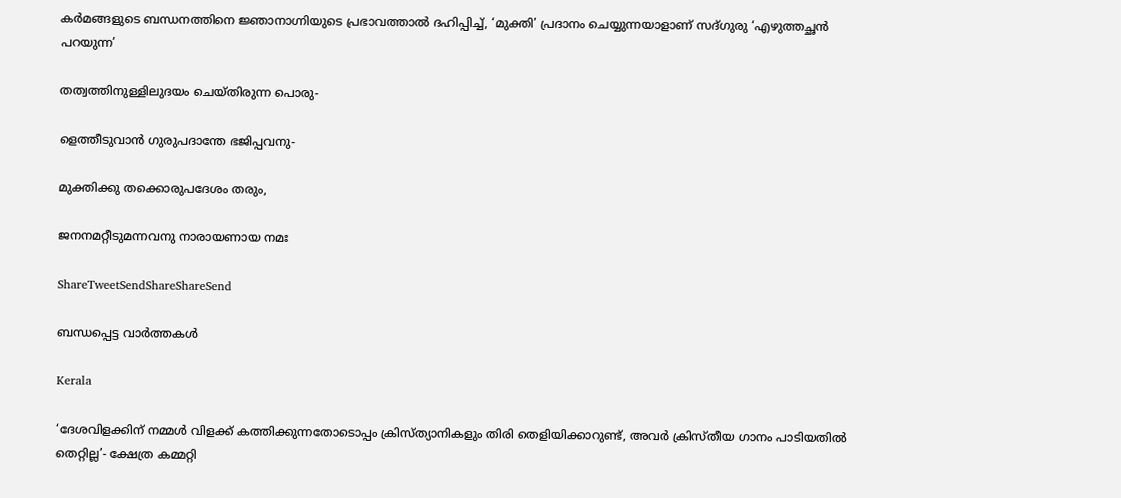കര്‍മങ്ങളുടെ ബന്ധനത്തിനെ ജ്ഞാനാഗ്നിയുടെ പ്രഭാവത്താല്‍ ദഹിപ്പിച്ച്, ‘മുക്തി’ പ്രദാനം ചെയ്യുന്നയാളാണ് സദ്ഗുരു ‘എഴുത്തച്ഛന്‍ പറയുന്ന’

തത്വത്തിനുള്ളിലുദയം ചെയ്തിരുന്ന പൊരു-

ളെത്തീടുവാന്‍ ഗുരുപദാന്തേ ഭജിപ്പവനു-

മുക്തിക്കു തക്കൊരുപദേശം തരും,

ജനനമറ്റീടുമന്നവനു നാരായണായ നമഃ

ShareTweetSendShareShareSend

ബന്ധപ്പെട്ട വാര്‍ത്തകള്‍

Kerala

‘ദേശവിളക്കിന് നമ്മൾ വിളക്ക് കത്തിക്കുന്നതോടൊപ്പം ക്രിസ്ത്യാനികളും തിരി തെളിയിക്കാറുണ്ട്, അവർ ക്രിസ്തീയ ഗാനം പാടിയതിൽ തെറ്റില്ല’- ക്ഷേത്ര കമ്മറ്റി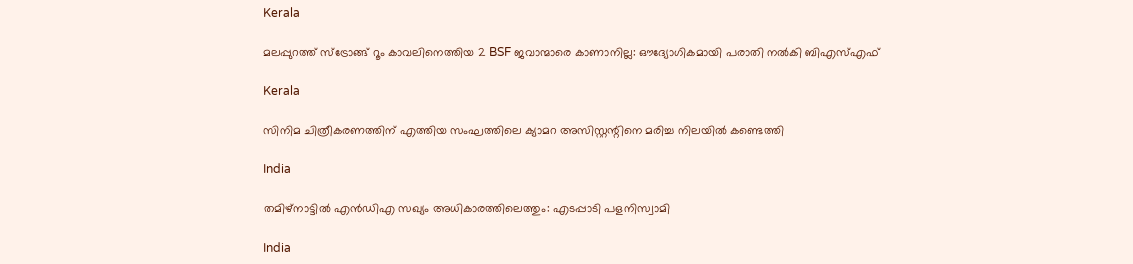Kerala

മലപ്പുറത്ത് സ്ട്രോങ്ങ് റൂം കാവലിനെത്തിയ 2 BSF ജവാന്മാരെ കാണാനില്ല: ഔദ്യോഗികമായി പരാതി നൽകി ബിഎസ്എഫ്

Kerala

സിനിമ ചിത്രീകരണത്തിന് എത്തിയ സംഘത്തിലെ ക്യാമറ അസിസ്റ്റന്റിനെ മരിച്ച നിലയില്‍ കണ്ടെത്തി

India

തമിഴ്‌നാട്ടില്‍ എന്‍ഡിഎ സഖ്യം അധികാരത്തിലെത്തും: എടപ്പാടി പളനിസ്വാമി

India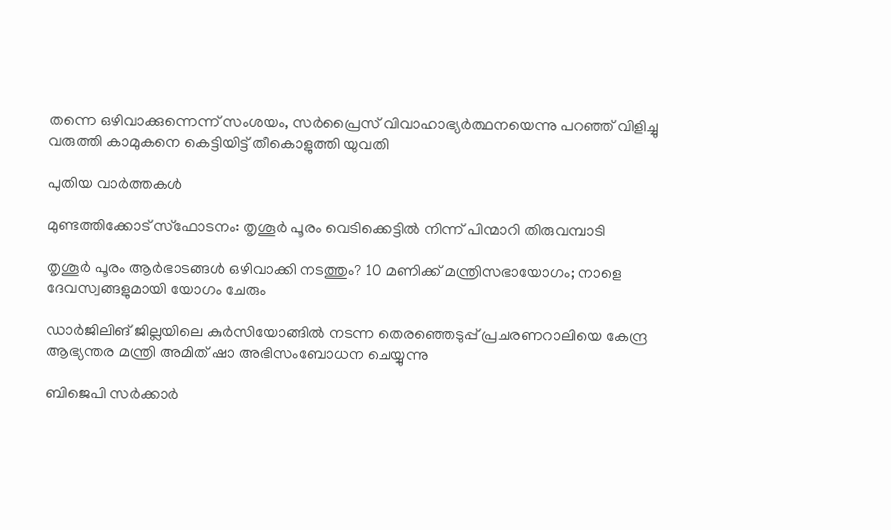തന്നെ ഒഴിവാക്കുന്നെന്ന് സംശയം, സർപ്രൈസ് വിവാഹാഭ്യർത്ഥനയെന്നു പറഞ്ഞ് വിളിച്ചു വരുത്തി കാമുകനെ കെട്ടിയിട്ട് തീകൊളുത്തി യുവതി

പുതിയ വാര്‍ത്തകള്‍

മുണ്ടത്തിക്കോട് സ്ഫോടനം: തൃശൂർ പൂരം വെടിക്കെട്ടിൽ നിന്ന് പിന്മാറി തിരുവമ്പാടി

തൃശൂര്‍ പൂരം ആര്‍ഭാടങ്ങള്‍ ഒഴിവാക്കി നടത്തും? 10 മണിക്ക് മന്ത്രിസഭായോഗം; നാളെ ദേവസ്വങ്ങളുമായി യോഗം ചേരും

ഡാര്‍ജിലിങ് ജില്ലയിലെ കുര്‍സിയോങ്ങില്‍ നടന്ന തെരഞ്ഞെടുപ്പ് പ്രചരണറാലിയെ കേന്ദ്ര ആഭ്യന്തര മന്ത്രി അമിത് ഷാ അഭിസംബോധന ചെയ്യുന്നു

ബിജെപി സര്‍ക്കാര്‍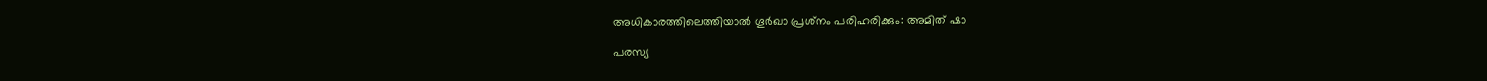അധികാരത്തിലെത്തിയാല്‍ ഗൂര്‍ഖാ പ്രശ്‌നം പരിഹരിക്കും: അമിത് ഷാ

പരസ്യ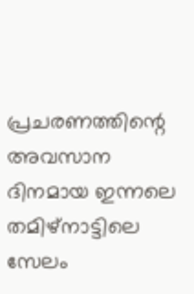പ്രചരണത്തിന്റെ അവസാന ദിനമായ ഇന്നലെ തമിഴ്‌നാട്ടിലെ സേലം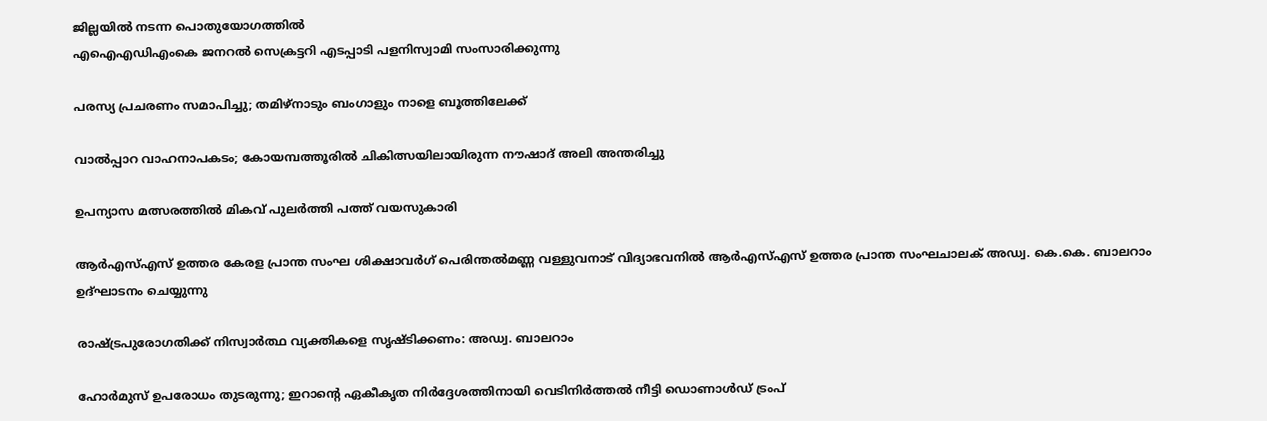ജില്ലയില്‍ നടന്ന പൊതുയോഗത്തില്‍
എഐഎഡിഎംകെ ജനറല്‍ സെക്രട്ടറി എടപ്പാടി പളനിസ്വാമി സംസാരിക്കുന്നു

പരസ്യ പ്രചരണം സമാപിച്ചു; തമിഴ്‌നാടും ബംഗാളും നാളെ ബൂത്തിലേക്ക്

വാൽപ്പാറ വാഹനാപകടം; കോയമ്പത്തൂരിൽ ചികിത്സയിലായിരുന്ന നൗഷാദ് അലി അന്തരിച്ചു

ഉപന്യാസ മത്സരത്തില്‍ മികവ് പുലര്‍ത്തി പത്ത് വയസുകാരി

ആര്‍എസ്എസ് ഉത്തര കേരള പ്രാന്ത സംഘ ശിക്ഷാവര്‍ഗ് പെരിന്തല്‍മണ്ണ വള്ളുവനാട് വിദ്യാഭവനില്‍ ആര്‍എസ്എസ് ഉത്തര പ്രാന്ത സംഘചാലക് അഡ്വ. കെ.കെ. ബാലറാം ഉദ്ഘാടനം ചെയ്യുന്നു

രാഷ്‌ട്രപുരോഗതിക്ക് നിസ്വാര്‍ത്ഥ വ്യക്തികളെ സൃഷ്ടിക്കണം: അഡ്വ. ബാലറാം

ഹോർമുസ് ഉപരോധം തുടരുന്നു; ഇറാന്റെ ഏകീകൃത നിർദ്ദേശത്തിനായി വെടിനിർത്തൽ നീട്ടി ഡൊണാൾഡ് ട്രംപ്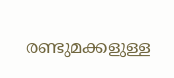രണ്ടുമക്കളുള്ള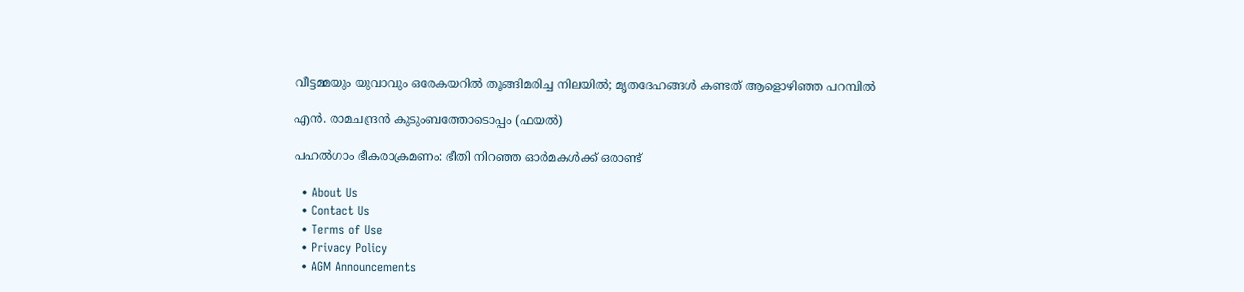വീട്ടമ്മയും യുവാവും ഒരേകയറിൽ തൂങ്ങിമരിച്ച നിലയിൽ; മൃതദേഹങ്ങൾ കണ്ടത് ആളൊഴിഞ്ഞ പറമ്പിൽ

എന്‍. രാമചന്ദ്രന്‍ കുടുംബത്തോടൊപ്പം (ഫയല്‍)

പഹല്‍ഗാം ഭീകരാക്രമണം: ഭീതി നിറഞ്ഞ ഓര്‍മകള്‍ക്ക് ഒരാണ്ട്

  • About Us
  • Contact Us
  • Terms of Use
  • Privacy Policy
  • AGM Announcements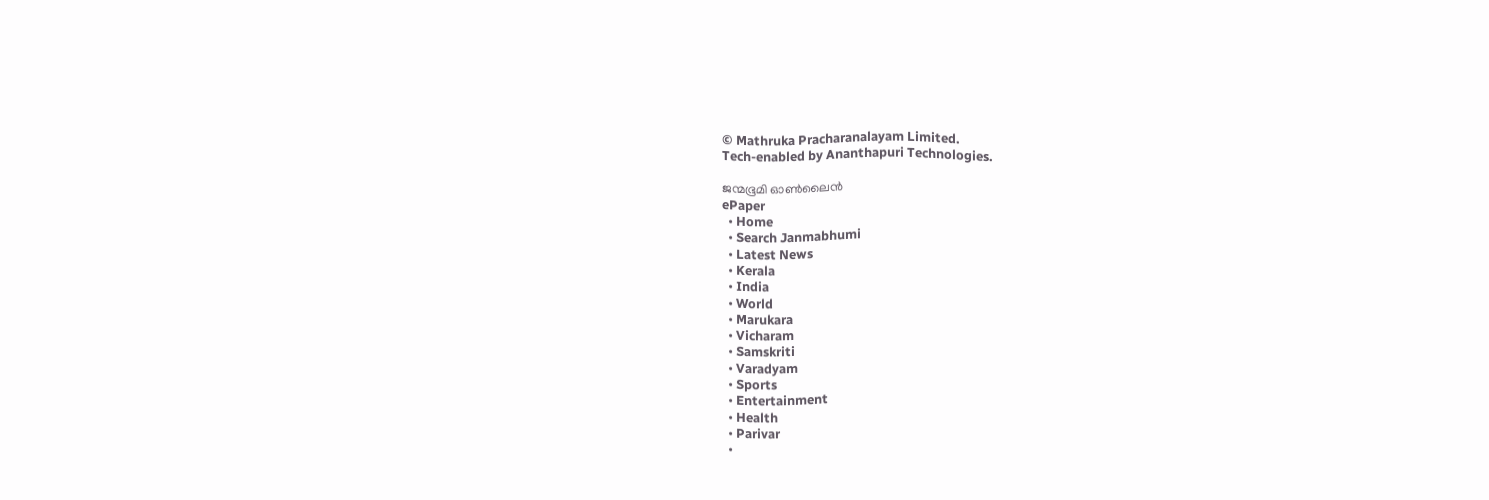© Mathruka Pracharanalayam Limited.
Tech-enabled by Ananthapuri Technologies.

ജന്മഭൂമി ഓണ്‍ലൈന്‍
ePaper
  • Home
  • Search Janmabhumi
  • Latest News
  • Kerala
  • India
  • World
  • Marukara
  • Vicharam
  • Samskriti
  • Varadyam
  • Sports
  • Entertainment
  • Health
  • Parivar
  •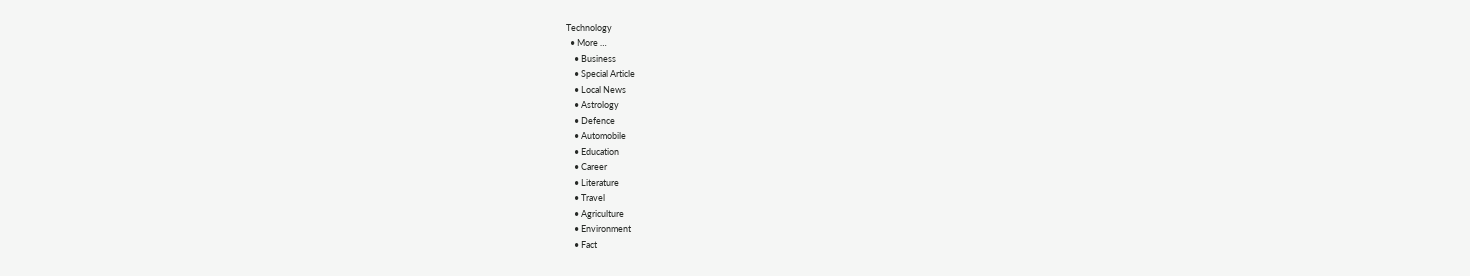Technology
  • More …
    • Business
    • Special Article
    • Local News
    • Astrology
    • Defence
    • Automobile
    • Education
    • Career
    • Literature
    • Travel
    • Agriculture
    • Environment
    • Fact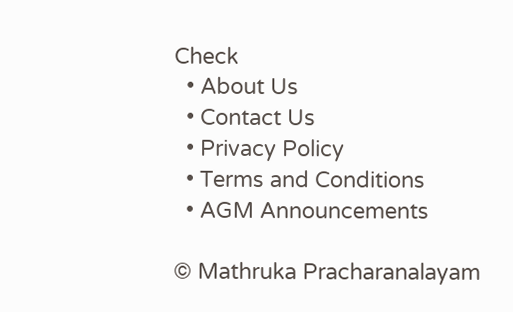Check
  • About Us
  • Contact Us
  • Privacy Policy
  • Terms and Conditions
  • AGM Announcements

© Mathruka Pracharanalayam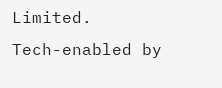Limited.
Tech-enabled by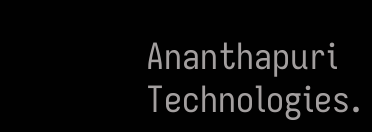Ananthapuri Technologies.